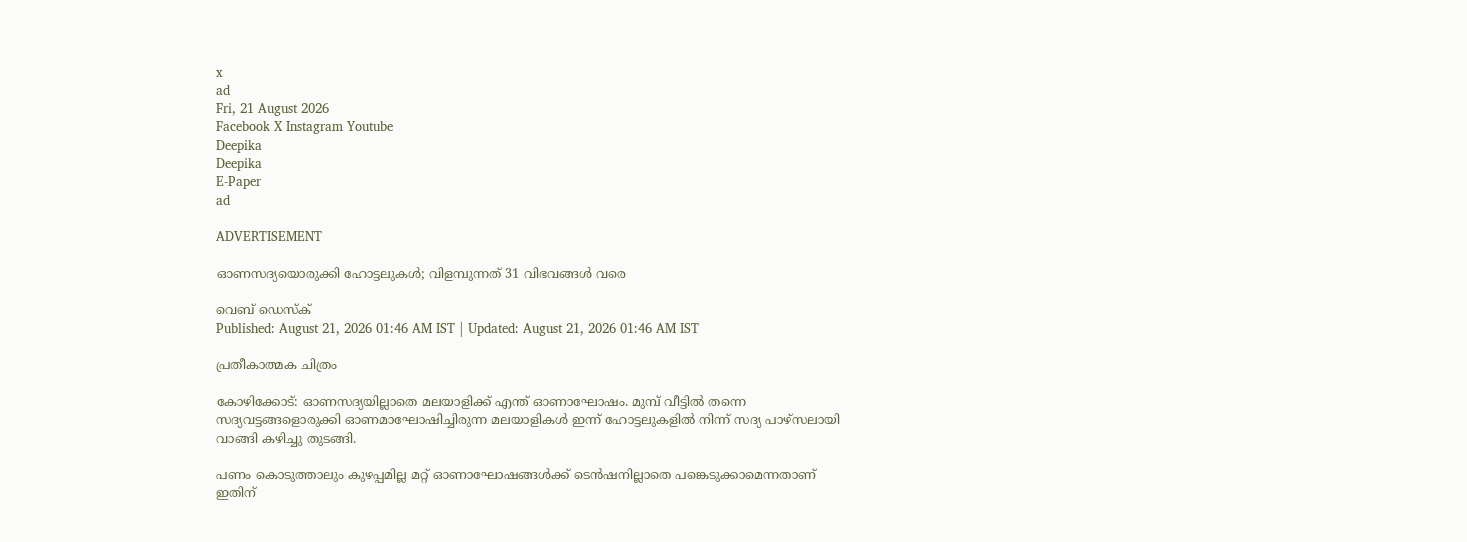x
ad
Fri, 21 August 2026
Facebook X Instagram Youtube
Deepika
Deepika
E-Paper
ad

ADVERTISEMENT

ഓണസദ്യയൊരുക്കി ഹോട്ടലുകള്‍; വിളമ്പുന്നത് 31 വിഭവങ്ങള്‍ വരെ

വെബ് ഡെസ്ക്
Published: August 21, 2026 01:46 AM IST | Updated: August 21, 2026 01:46 AM IST

പ്രതീകാത്മക ചിത്രം

കോഴിക്കോട്: ഓണസദ്യയില്ലാതെ മലയാളിക്ക് എന്ത് ഓണാഘോഷം. മുമ്പ് വീട്ടില്‍ തന്നെ സദ്യവട്ടങ്ങളൊരുക്കി ഓണമാഘോഷിച്ചിരുന്ന മലയാളികള്‍ ഇന്ന് ഹോട്ടലുകളില്‍ നിന്ന് സദ്യ പാഴ്‌സലായി വാങ്ങി കഴിച്ചു തുടങ്ങി.

പണം കൊടുത്താലും കുഴപ്പമില്ല മറ്റ് ഓണാഘോഷങ്ങള്‍ക്ക് ടെന്‍ഷനില്ലാതെ പങ്കെടുക്കാമെന്നതാണ് ഇതിന്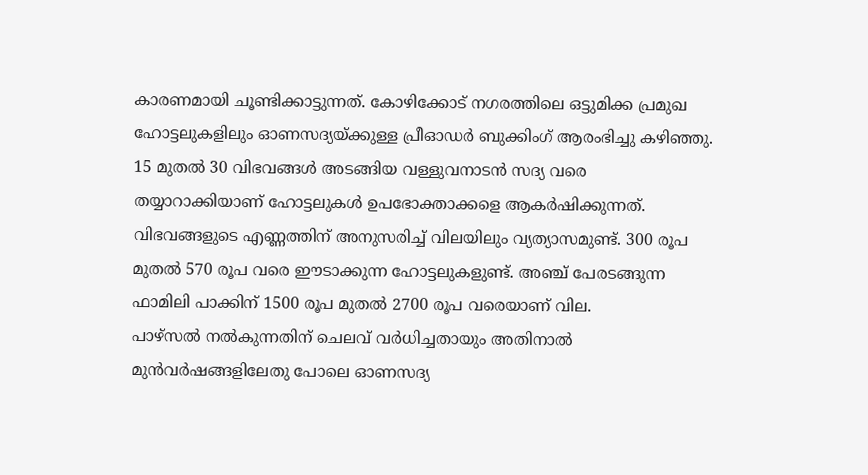കാരണമായി ചൂണ്ടിക്കാട്ടുന്നത്. കോഴിക്കോട് നഗരത്തിലെ ഒട്ടുമിക്ക പ്രമുഖ ഹോട്ടലുകളിലും ഓണസദ്യയ്ക്കുള്ള പ്രീഓഡര്‍ ബുക്കിംഗ് ആരംഭിച്ചു കഴിഞ്ഞു. 15 മുതല്‍ 30 വിഭവങ്ങള്‍ അടങ്ങിയ വള്ളുവനാടന്‍ സദ്യ വരെ തയ്യാറാക്കിയാണ് ഹോട്ടലുകള്‍ ഉപഭോക്താക്കളെ ആകര്‍ഷിക്കുന്നത്. വിഭവങ്ങളുടെ എണ്ണത്തിന് അനുസരിച്ച് വിലയിലും വ്യത്യാസമുണ്ട്. 300 രൂപ മുതല്‍ 570 രൂപ വരെ ഈടാക്കുന്ന ഹോട്ടലുകളുണ്ട്. അഞ്ച് പേരടങ്ങുന്ന ഫാമിലി പാക്കിന് 1500 രൂപ മുതല്‍ 2700 രൂപ വരെയാണ് വില.
പാഴ്‌സല്‍ നല്‍കുന്നതിന് ചെലവ് വര്‍ധിച്ചതായും അതിനാല്‍ മുന്‍വര്‍ഷങ്ങളിലേതു പോലെ ഓണസദ്യ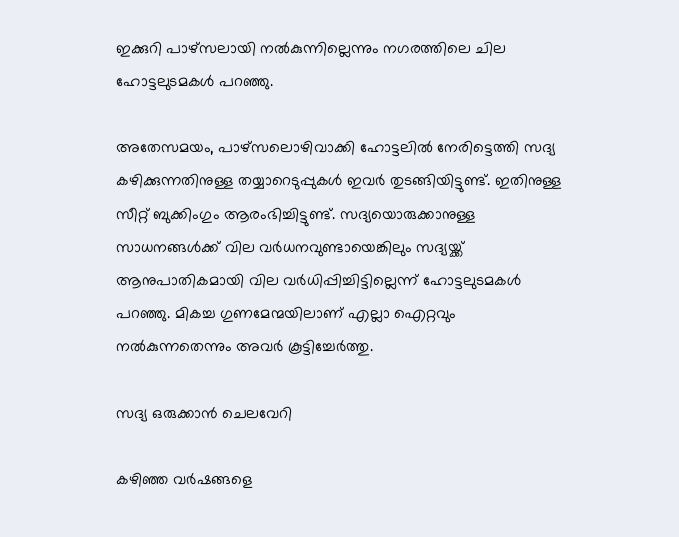ഇക്കുറി പാഴ്‌സലായി നല്‍കുന്നില്ലെന്നും നഗരത്തിലെ ചില ഹോട്ടലുടമകള്‍ പറഞ്ഞു.

അതേസമയം, പാഴ്‌സലൊഴിവാക്കി ഹോട്ടലില്‍ നേരിട്ടെത്തി സദ്യ കഴിക്കുന്നതിനുള്ള തയ്യാറെടുപ്പുകള്‍ ഇവര്‍ തുടങ്ങിയിട്ടുണ്ട്. ഇതിനുള്ള സീറ്റ് ബുക്കിംഗും ആരംഭിച്ചിട്ടുണ്ട്. സദ്യയൊരുക്കാനുള്ള സാധനങ്ങള്‍ക്ക് വില വര്‍ധനവുണ്ടായെങ്കിലും സദ്യയ്ക്ക് ആനുപാതികമായി വില വര്‍ധിപ്പിച്ചിട്ടില്ലെന്ന് ഹോട്ടലുടമകള്‍ പറഞ്ഞു. മികച്ച ഗുണമേന്മയിലാണ് എല്ലാ ഐറ്റവും നല്‍കുന്നതെന്നും അവര്‍ കൂട്ടിച്ചേർത്തു.

സദ്യ ഒരുക്കാന്‍ ചെലവേറി

കഴിഞ്ഞ വര്‍ഷങ്ങളെ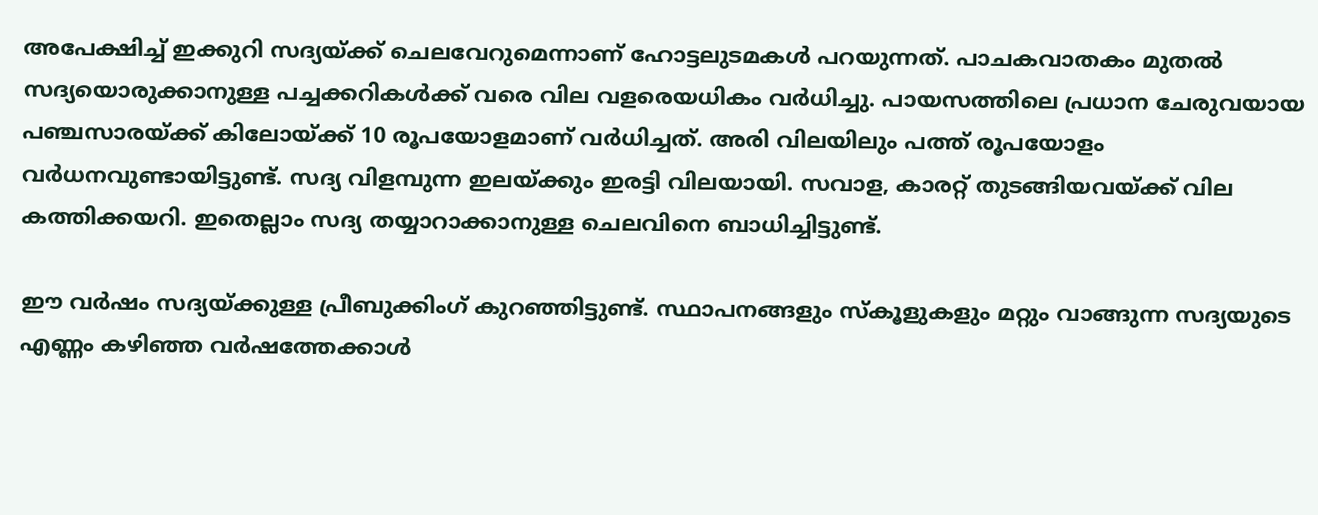അപേക്ഷിച്ച് ഇക്കുറി സദ്യയ്ക്ക് ചെലവേറുമെന്നാണ് ഹോട്ടലുടമകള്‍ പറയുന്നത്. പാചകവാതകം മുതല്‍ സദ്യയൊരുക്കാനുള്ള പച്ചക്കറികള്‍ക്ക് വരെ വില വളരെയധികം വര്‍ധിച്ചു. പായസത്തിലെ പ്രധാന ചേരുവയായ പഞ്ചസാരയ്ക്ക് കിലോയ്ക്ക് 10 രൂപയോളമാണ് വര്‍ധിച്ചത്. അരി വിലയിലും പത്ത് രൂപയോളം വര്‍ധനവുണ്ടായിട്ടുണ്ട്. സദ്യ വിളമ്പുന്ന ഇലയ്ക്കും ഇരട്ടി വിലയായി. സവാള, കാരറ്റ് തുടങ്ങിയവയ്ക്ക് വില കത്തിക്കയറി. ഇതെല്ലാം സദ്യ തയ്യാറാക്കാനുള്ള ചെലവിനെ ബാധിച്ചിട്ടുണ്ട്.

ഈ വര്‍ഷം സദ്യയ്ക്കുള്ള പ്രീബുക്കിംഗ് കുറഞ്ഞിട്ടുണ്ട്. സ്ഥാപനങ്ങളും സ്‌കൂളുകളും മറ്റും വാങ്ങുന്ന സദ്യയുടെ എണ്ണം കഴിഞ്ഞ വര്‍ഷത്തേക്കാള്‍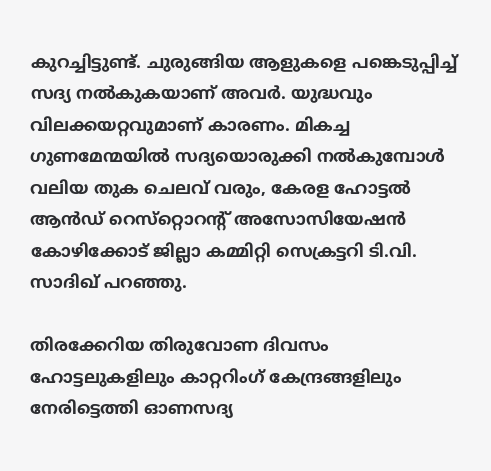കുറച്ചിട്ടുണ്ട്. ചുരുങ്ങിയ ആളുകളെ പങ്കെടുപ്പിച്ച് സദ്യ നല്‍കുകയാണ് അവര്‍. യുദ്ധവും വിലക്കയറ്റവുമാണ് കാരണം. മികച്ച ഗുണമേന്മയില്‍ സദ്യയൊരുക്കി നല്‍കുമ്പോള്‍ വലിയ തുക ചെലവ് വരും, കേരള ഹോട്ടല്‍ ആന്‍ഡ് റെസ്‌റ്റൊറന്‍റ് അസോസിയേഷന്‍ കോഴിക്കോട് ജില്ലാ കമ്മിറ്റി സെക്രട്ടറി ടി.വി. സാദിഖ് പറഞ്ഞു.

തിരക്കേറിയ തിരുവോണ ദിവസം ഹോട്ടലുകളിലും കാറ്ററിംഗ് കേന്ദ്രങ്ങളിലും നേരിട്ടെത്തി ഓണസദ്യ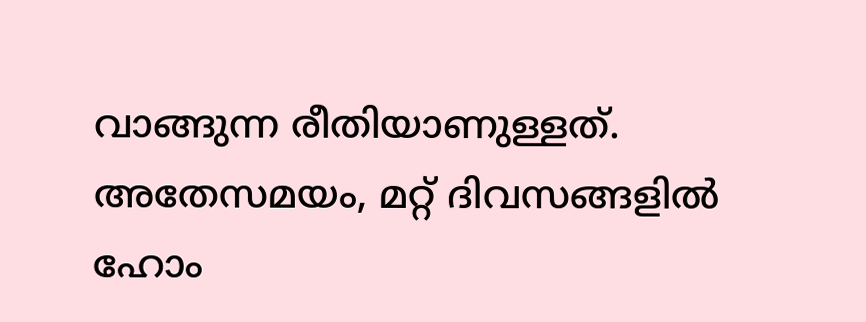വാങ്ങുന്ന രീതിയാണുള്ളത്. അതേസമയം, മറ്റ് ദിവസങ്ങളില്‍ ഹോം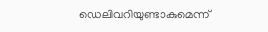ഡെലിവറിയുണ്ടാകുമെന്ന്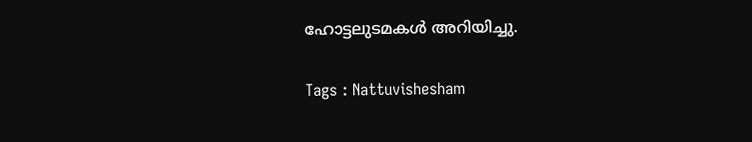ഹോട്ടലുടമകള്‍ അറിയിച്ചു.

Tags : Nattuvishesham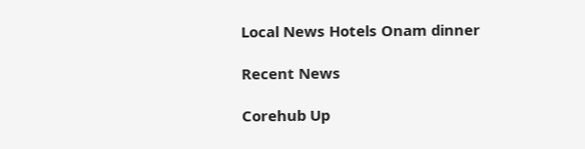Local News Hotels Onam dinner

Recent News

Corehub Up